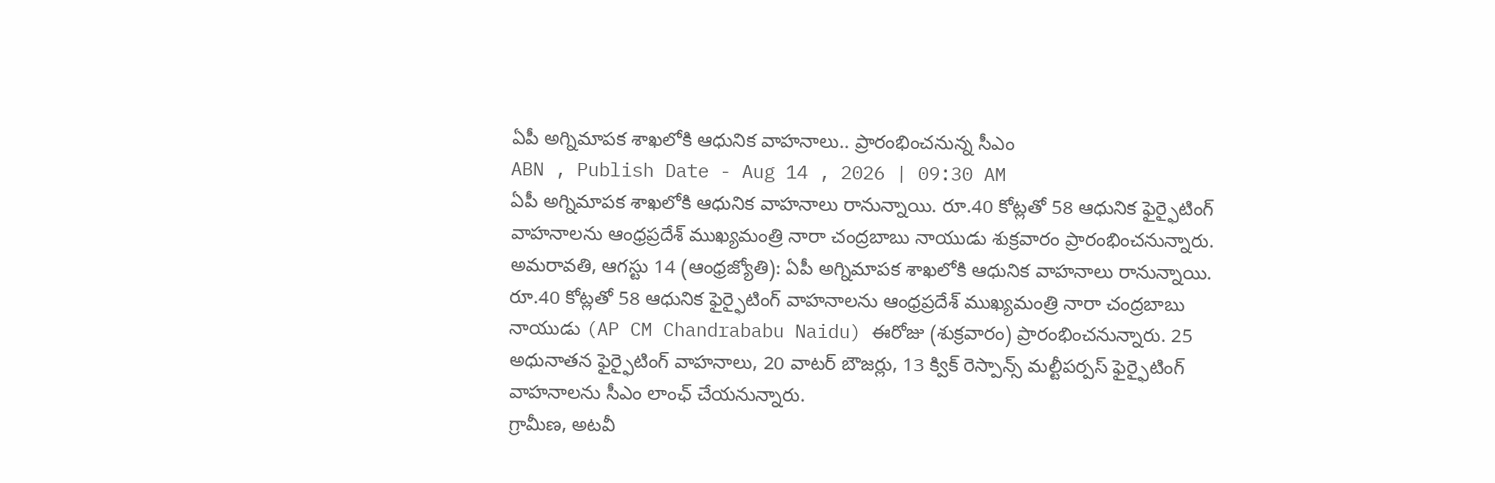ఏపీ అగ్నిమాపక శాఖలోకి ఆధునిక వాహనాలు.. ప్రారంభించనున్న సీఎం
ABN , Publish Date - Aug 14 , 2026 | 09:30 AM
ఏపీ అగ్నిమాపక శాఖలోకి ఆధునిక వాహనాలు రానున్నాయి. రూ.40 కోట్లతో 58 ఆధునిక ఫైర్ఫైటింగ్ వాహనాలను ఆంధ్రప్రదేశ్ ముఖ్యమంత్రి నారా చంద్రబాబు నాయుడు శుక్రవారం ప్రారంభించనున్నారు.
అమరావతి, ఆగస్టు 14 (ఆంధ్రజ్యోతి): ఏపీ అగ్నిమాపక శాఖలోకి ఆధునిక వాహనాలు రానున్నాయి. రూ.40 కోట్లతో 58 ఆధునిక ఫైర్ఫైటింగ్ వాహనాలను ఆంధ్రప్రదేశ్ ముఖ్యమంత్రి నారా చంద్రబాబు నాయుడు (AP CM Chandrababu Naidu) ఈరోజు (శుక్రవారం) ప్రారంభించనున్నారు. 25 అధునాతన ఫైర్ఫైటింగ్ వాహనాలు, 20 వాటర్ బౌజర్లు, 13 క్విక్ రెస్పాన్స్ మల్టీపర్పస్ ఫైర్ఫైటింగ్ వాహనాలను సీఎం లాంఛ్ చేయనున్నారు.
గ్రామీణ, అటవీ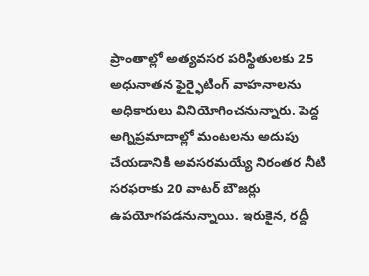ప్రాంతాల్లో అత్యవసర పరిస్థితులకు 25 అధునాతన ఫైర్ఫైటింగ్ వాహనాలను అధికారులు వినియోగించనున్నారు. పెద్ద అగ్నిప్రమాదాల్లో మంటలను అదుపు చేయడానికి అవసరమయ్యే నిరంతర నీటి సరఫరాకు 20 వాటర్ బౌజర్లు ఉపయోగపడనున్నాయి. ఇరుకైన, రద్దీ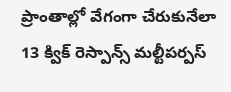ప్రాంతాల్లో వేగంగా చేరుకునేలా 13 క్విక్ రెస్పాన్స్ మల్టీపర్పస్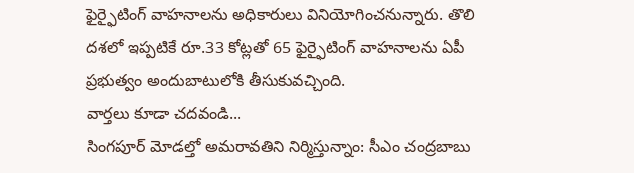ఫైర్ఫైటింగ్ వాహనాలను అధికారులు వినియోగించనున్నారు. తొలి దశలో ఇప్పటికే రూ.33 కోట్లతో 65 ఫైర్ఫైటింగ్ వాహనాలను ఏపీ ప్రభుత్వం అందుబాటులోకి తీసుకువచ్చింది.
వార్తలు కూడా చదవండి...
సింగపూర్ మోడల్తో అమరావతిని నిర్మిస్తున్నాం: సీఎం చంద్రబాబు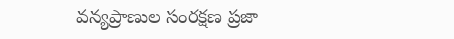వన్యప్రాణుల సంరక్షణ ప్రజా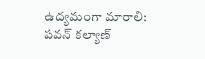ఉద్యమంగా మారాలి: పవన్ కల్యాణ్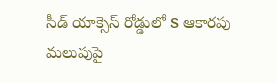సీడ్ యాక్సెస్ రోడ్డులో S ఆకారపు మలుపుపై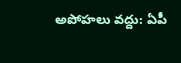అపోహలు వద్దు: ఏపీ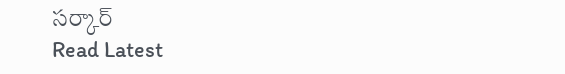సర్కార్
Read Latest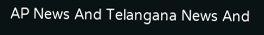AP News And Telangana News And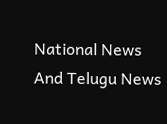National News
And Telugu News